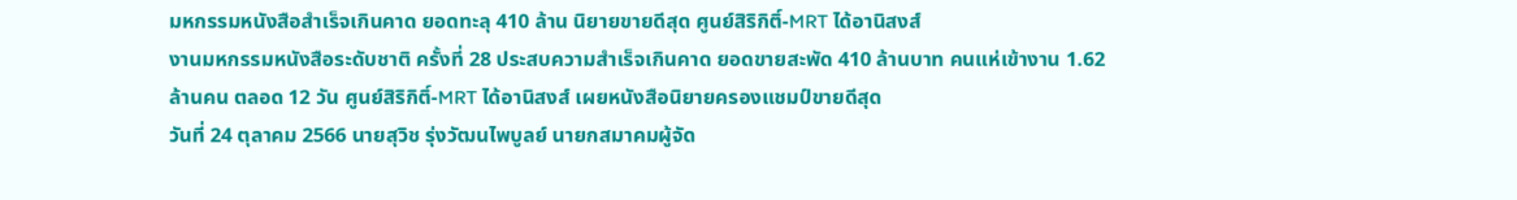มหกรรมหนังสือสำเร็จเกินคาด ยอดทะลุ 410 ล้าน นิยายขายดีสุด ศูนย์สิริกิติ์-MRT ได้อานิสงส์
งานมหกรรมหนังสือระดับชาติ ครั้งที่ 28 ประสบความสำเร็จเกินคาด ยอดขายสะพัด 410 ล้านบาท คนแห่เข้างาน 1.62 ล้านคน ตลอด 12 วัน ศูนย์สิริกิติ์-MRT ได้อานิสงส์ เผยหนังสือนิยายครองแชมป์ขายดีสุด
วันที่ 24 ตุลาคม 2566 นายสุวิช รุ่งวัฒนไพบูลย์ นายกสมาคมผู้จัด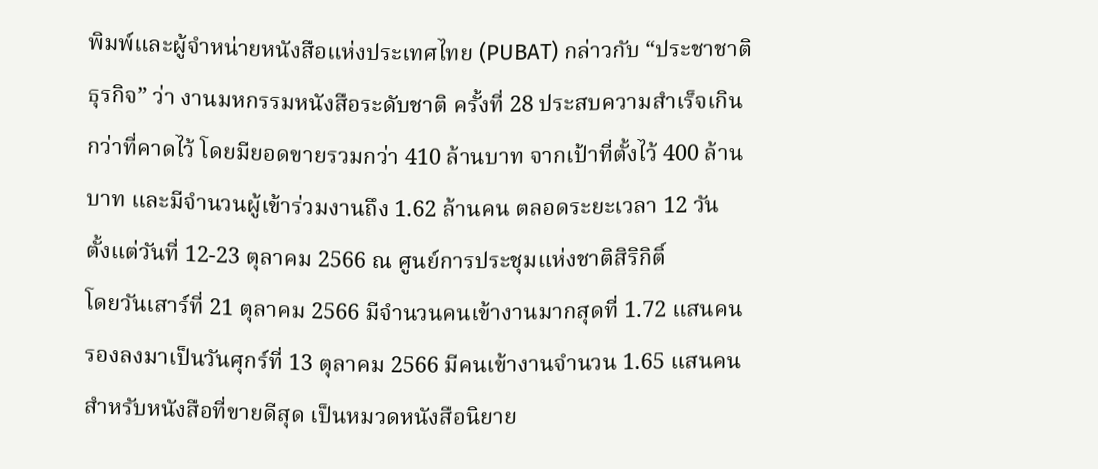พิมพ์และผู้จำหน่ายหนังสือแห่งประเทศไทย (PUBAT) กล่าวกับ “ประชาชาติธุรกิจ” ว่า งานมหกรรมหนังสือระดับชาติ ครั้งที่ 28 ประสบความสำเร็จเกินกว่าที่คาดไว้ โดยมียอดขายรวมกว่า 410 ล้านบาท จากเป้าที่ตั้งไว้ 400 ล้านบาท และมีจำนวนผู้เข้าร่วมงานถึง 1.62 ล้านคน ตลอดระยะเวลา 12 วัน ตั้งแต่วันที่ 12-23 ตุลาคม 2566 ณ ศูนย์การประชุมแห่งชาติสิริกิติ์
โดยวันเสาร์ที่ 21 ตุลาคม 2566 มีจำนวนคนเข้างานมากสุดที่ 1.72 แสนคน รองลงมาเป็นวันศุกร์ที่ 13 ตุลาคม 2566 มีคนเข้างานจำนวน 1.65 แสนคน
สำหรับหนังสือที่ขายดีสุด เป็นหมวดหนังสือนิยาย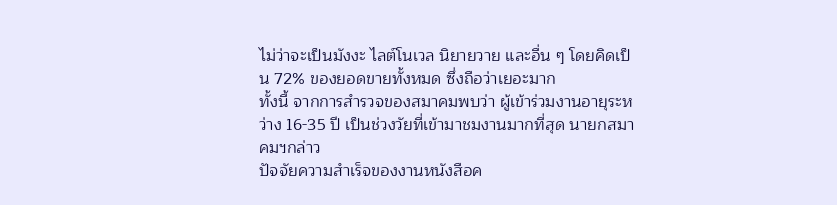ไม่ว่าจะเป็นมังงะ ไลต์โนเวล นิยายวาย และอื่น ๆ โดยคิดเป็น 72% ของยอดขายทั้งหมด ซึ่งถือว่าเยอะมาก
ทั้งนี้ จากการสำรวจของสมาคมพบว่า ผู้เข้าร่วมงานอายุระหว่าง 16-35 ปี เป็นช่วงวัยที่เข้ามาชมงานมากที่สุด นายกสมาคมฯกล่าว
ปัจจัยความสำเร็จของงานหนังสือค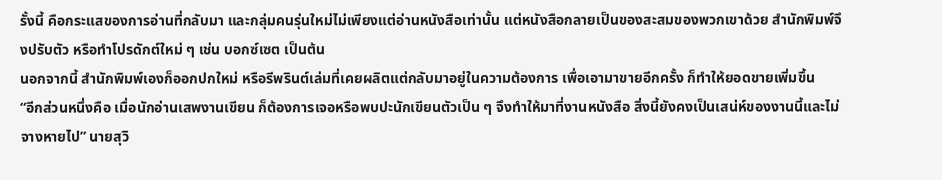รั้งนี้ คือกระแสของการอ่านที่กลับมา และกลุ่มคนรุ่นใหม่ไม่เพียงแต่อ่านหนังสือเท่านั้น แต่หนังสือกลายเป็นของสะสมของพวกเขาด้วย สำนักพิมพ์จึงปรับตัว หรือทำโปรดักต์ใหม่ ๆ เช่น บอกซ์เซต เป็นต้น
นอกจากนี้ สำนักพิมพ์เองก็ออกปกใหม่ หรือรีพรินต์เล่มที่เคยผลิตแต่กลับมาอยู่ในความต้องการ เพื่อเอามาขายอีกครั้ง ก็ทำให้ยอดขายเพิ่มขึ้น
“อีกส่วนหนึ่งคือ เมื่อนักอ่านเสพงานเขียน ก็ต้องการเจอหรือพบปะนักเขียนตัวเป็น ๆ จึงทำให้มาที่งานหนังสือ สิ่งนี้ยังคงเป็นเสน่ห์ของงานนี้และไม่จางหายไป” นายสุวิ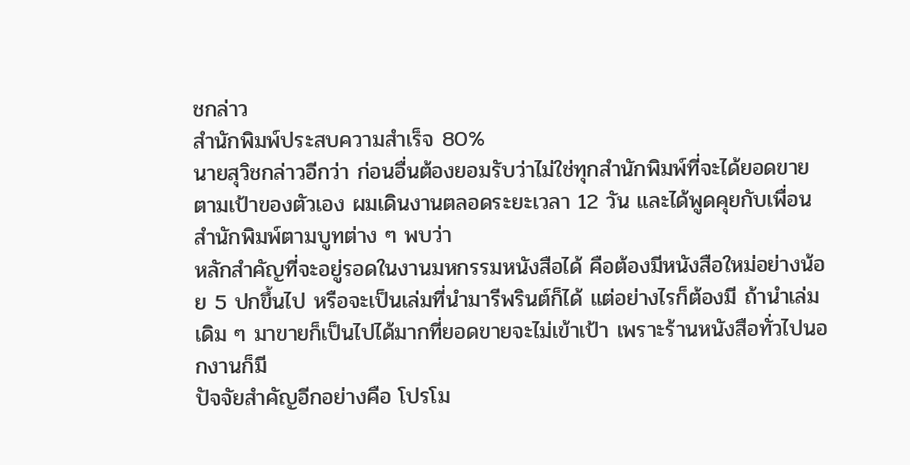ชกล่าว
สำนักพิมพ์ประสบความสำเร็จ 80%
นายสุวิชกล่าวอีกว่า ก่อนอื่นต้องยอมรับว่าไม่ใช่ทุกสำนักพิมพ์ที่จะได้ยอดขายตามเป้าของตัวเอง ผมเดินงานตลอดระยะเวลา 12 วัน และได้พูดคุยกับเพื่อนสำนักพิมพ์ตามบูทต่าง ๆ พบว่า
หลักสำคัญที่จะอยู่รอดในงานมหกรรมหนังสือได้ คือต้องมีหนังสือใหม่อย่างน้อย 5 ปกขึ้นไป หรือจะเป็นเล่มที่นำมารีพรินต์ก็ได้ แต่อย่างไรก็ต้องมี ถ้านำเล่มเดิม ๆ มาขายก็เป็นไปได้มากที่ยอดขายจะไม่เข้าเป้า เพราะร้านหนังสือทั่วไปนอกงานก็มี
ปัจจัยสำคัญอีกอย่างคือ โปรโม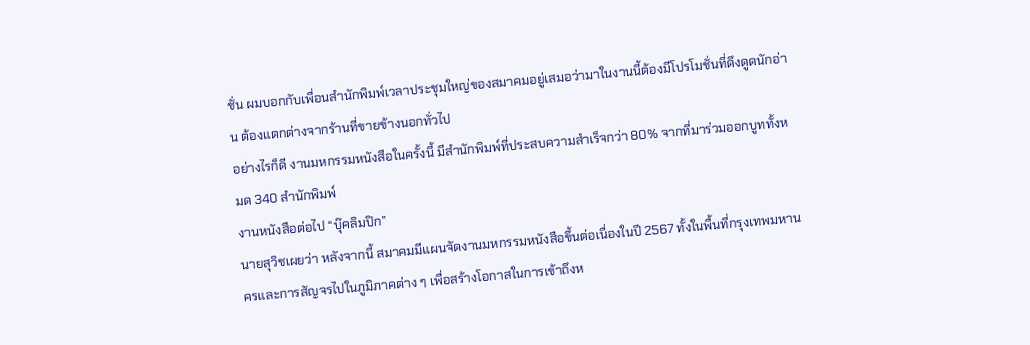ชั่น ผมบอกกับเพื่อนสำนักพิมพ์เวลาประชุมใหญ่ของสมาคมอยู่เสมอว่ามาในงานนี้ต้องมีโปรโมชั่นที่ดึงดูดนักอ่าน ต้องแตกต่างจากร้านที่ขายข้างนอกทั่วไป
อย่างไรก็ดี งานมหกรรมหนังสือในครั้งนี้ มีสำนักพิมพ์ที่ประสบความสำเร็จกว่า 80% จากที่มาร่วมออกบูททั้งหมด 340 สำนักพิมพ์
งานหนังสือต่อไป “บุ๊คลิมปิก”
นายสุวิชเผยว่า หลังจากนี้ สมาคมมีแผนจัดงานมหกรรมหนังสือขึ้นต่อเนื่องในปี 2567 ทั้งในพื้นที่กรุงเทพมหานครและการสัญจรไปในภูมิภาคต่าง ๆ เพื่อสร้างโอกาสในการเข้าถึงห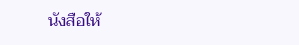นังสือให้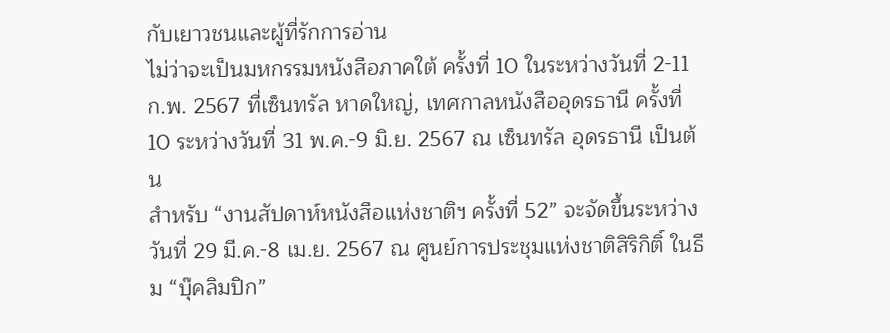กับเยาวชนและผู้ที่รักการอ่าน
ไม่ว่าจะเป็นมหกรรมหนังสือภาคใต้ ครั้งที่ 10 ในระหว่างวันที่ 2-11 ก.พ. 2567 ที่เซ็นทรัล หาดใหญ่, เทศกาลหนังสืออุดรธานี ครั้งที่ 10 ระหว่างวันที่ 31 พ.ค.-9 มิ.ย. 2567 ณ เซ็นทรัล อุดรธานี เป็นต้น
สำหรับ “งานสัปดาห์หนังสือแห่งชาติฯ ครั้งที่ 52” จะจัดขึ้นระหว่างวันที่ 29 มี.ค.-8 เม.ย. 2567 ณ ศูนย์การประชุมแห่งชาติสิริกิติ์ ในธีม “บุ๊คลิมปิก”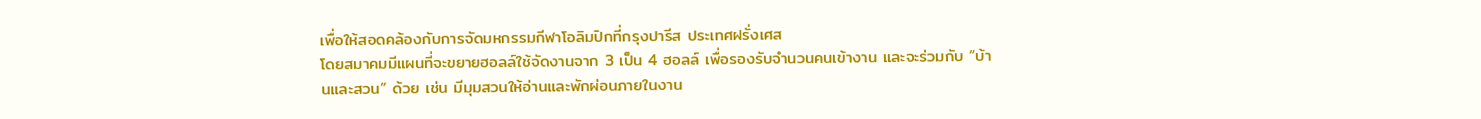เพื่อให้สอดคล้องกับการจัดมหกรรมกีฬาโอลิมปิกที่กรุงปารีส ประเทศฝรั่งเศส
โดยสมาคมมีแผนที่จะขยายฮอลล์ใช้จัดงานจาก 3 เป็น 4 ฮอลล์ เพื่อรองรับจำนวนคนเข้างาน และจะร่วมกับ “บ้านและสวน” ด้วย เช่น มีมุมสวนให้อ่านและพักผ่อนภายในงาน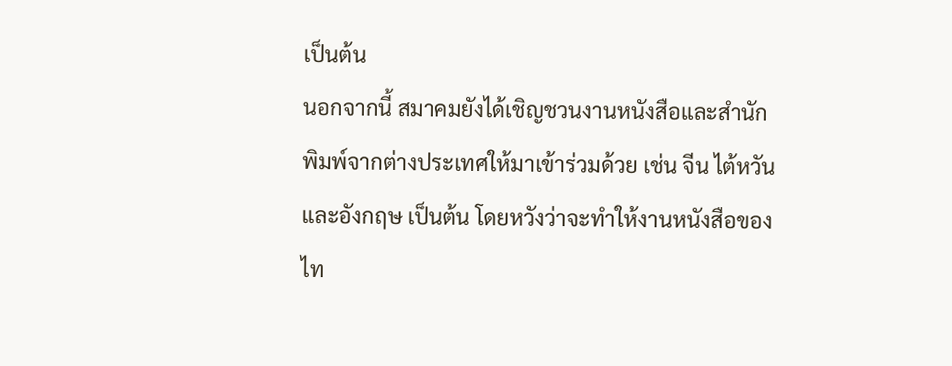เป็นต้น
นอกจากนี้ สมาคมยังได้เชิญชวนงานหนังสือและสำนักพิมพ์จากต่างประเทศให้มาเข้าร่วมด้วย เช่น จีน ไต้หวัน และอังกฤษ เป็นต้น โดยหวังว่าจะทำให้งานหนังสือของไท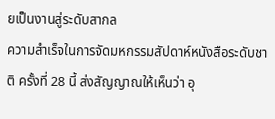ยเป็นงานสู่ระดับสากล
ความสำเร็จในการจัดมหกรรมสัปดาห์หนังสือระดับชาติ ครั้งที่ 28 นี้ ส่งสัญญาณให้เห็นว่า อุ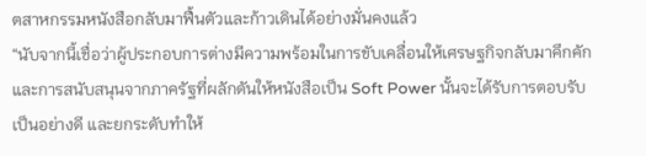ตสาหกรรมหนังสือกลับมาฟื้นตัวและก้าวเดินได้อย่างมั่นคงแล้ว
“นับจากนี้เชื่อว่าผู้ประกอบการต่างมีความพร้อมในการขับเคลื่อนให้เศรษฐกิจกลับมาคึกคัก และการสนับสนุนจากภาครัฐที่ผลักดันให้หนังสือเป็น Soft Power นั้นจะได้รับการตอบรับเป็นอย่างดี และยกระดับทำให้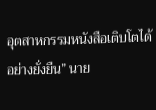อุตสาหกรรมหนังสือเติบโตได้อย่างยั่งยืน” นาย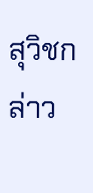สุวิชกล่าว